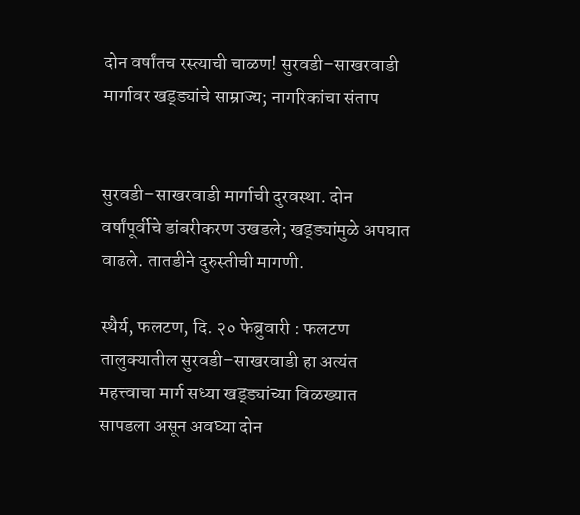दोन वर्षांतच रस्त्याची चाळण! सुरवडी–साखरवाडी मार्गावर खड्ड्यांचे साम्राज्य; नागरिकांचा संताप


सुरवडी–साखरवाडी मार्गाची दुरवस्था. दोन वर्षांपूर्वीचे डांबरीकरण उखडले; खड्ड्यांमुळे अपघात वाढले. तातडीने दुरुस्तीची मागणी.

स्थैर्य, फलटण, दि. २० फेब्रुवारी : फलटण तालुक्यातील सुरवडी–साखरवाडी हा अत्यंत महत्त्वाचा मार्ग सध्या खड्ड्यांच्या विळख्यात सापडला असून अवघ्या दोन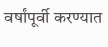वर्षांपूर्वी करण्यात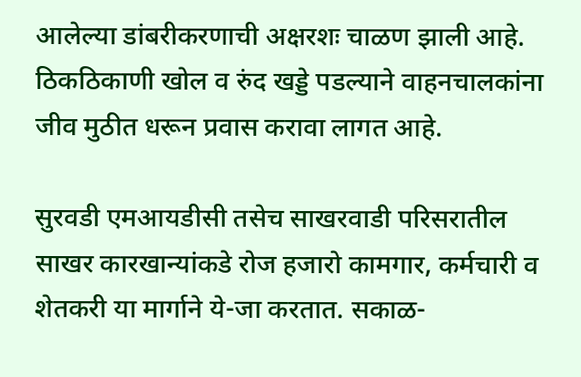आलेल्या डांबरीकरणाची अक्षरशः चाळण झाली आहे. ठिकठिकाणी खोल व रुंद खड्डे पडल्याने वाहनचालकांना जीव मुठीत धरून प्रवास करावा लागत आहे.

सुरवडी एमआयडीसी तसेच साखरवाडी परिसरातील साखर कारखान्यांकडे रोज हजारो कामगार, कर्मचारी व शेतकरी या मार्गाने ये-जा करतात. सकाळ-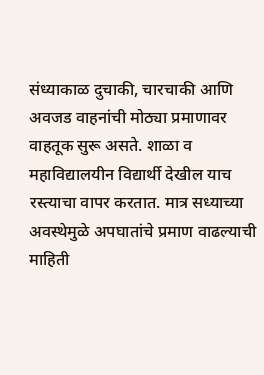संध्याकाळ दुचाकी, चारचाकी आणि अवजड वाहनांची मोठ्या प्रमाणावर वाहतूक सुरू असते. शाळा व महाविद्यालयीन विद्यार्थी देखील याच रस्त्याचा वापर करतात. मात्र सध्याच्या अवस्थेमुळे अपघातांचे प्रमाण वाढल्याची माहिती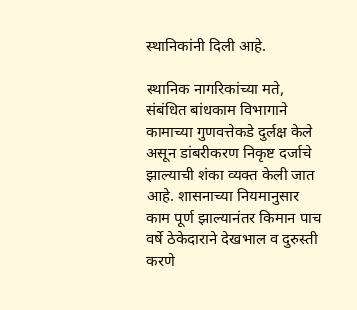स्थानिकांनी दिली आहे.

स्थानिक नागरिकांच्या मते, संबंधित बांधकाम विभागाने कामाच्या गुणवत्तेकडे दुर्लक्ष केले असून डांबरीकरण निकृष्ट दर्जाचे झाल्याची शंका व्यक्त केली जात आहे. शासनाच्या नियमानुसार काम पूर्ण झाल्यानंतर किमान पाच वर्षे ठेकेदाराने देखभाल व दुरुस्ती करणे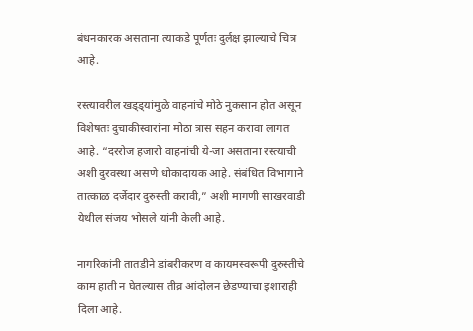बंधनकारक असताना त्याकडे पूर्णतः दुर्लक्ष झाल्याचे चित्र आहे.

रस्त्यावरील खड्ड्यांमुळे वाहनांचे मोठे नुकसान होत असून विशेषतः दुचाकीस्वारांना मोठा त्रास सहन करावा लागत आहे. “दररोज हजारो वाहनांची ये-जा असताना रस्त्याची अशी दुरवस्था असणे धोकादायक आहे. संबंधित विभागाने तात्काळ दर्जेदार दुरुस्ती करावी,” अशी मागणी साखरवाडी येथील संजय भोसले यांनी केली आहे.

नागरिकांनी तातडीने डांबरीकरण व कायमस्वरूपी दुरुस्तीचे काम हाती न घेतल्यास तीव्र आंदोलन छेडण्याचा इशाराही दिला आहे.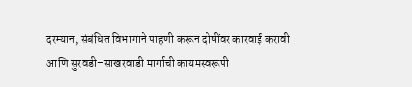दरम्यान, संबंधित विभागाने पाहणी करून दोषींवर कारवाई करावी आणि सुरवडी–साखरवाडी मार्गाची कायमस्वरूपी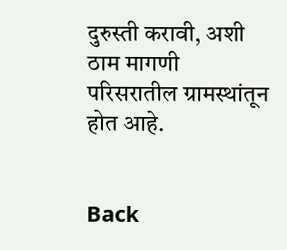दुरुस्ती करावी, अशी ठाम मागणी परिसरातील ग्रामस्थांतून होत आहे.


Back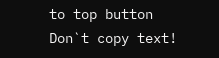to top button
Don`t copy text!